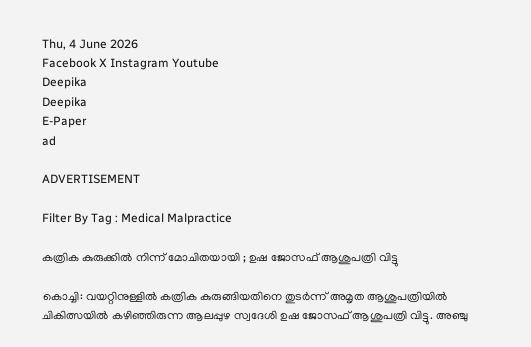Thu, 4 June 2026
Facebook X Instagram Youtube
Deepika
Deepika
E-Paper
ad

ADVERTISEMENT

Filter By Tag : Medical Malpractice

കത്രിക കുരുക്കിൽ നിന്ന് മോചിതയായി ; ഉഷ ജോസഫ് ആശുപത്രി വിട്ടു

കൊച്ചി: വയറ്റിനുള്ളിൽ കത്രിക കുരുങ്ങിയതിനെ തുടർന്ന് അമൃത ആശുപത്രിയിൽ ചികിത്സയിൽ കഴിഞ്ഞിരുന്ന ആലപ്പുഴ സ്വദേശി ഉഷ ജോസഫ് ആശുപത്രി വിട്ടു. അഞ്ചു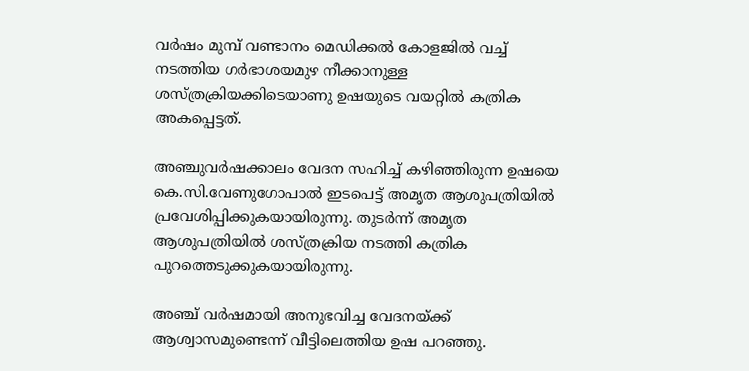വർഷം മുമ്പ് വണ്ടാനം മെഡിക്കൽ കോളജിൽ വച്ച് നടത്തിയ ഗർഭാശയമുഴ നീക്കാനുള്ള ശസ്ത്രക്രിയക്കിടെയാണു ഉഷയുടെ വയറ്റിൽ കത്രിക അകപ്പെട്ടത്.

അഞ്ചുവർഷക്കാലം വേദന സഹിച്ച് കഴിഞ്ഞിരുന്ന ഉഷയെ കെ.സി.വേണുഗോപാൽ ഇടപെട്ട് അമൃത ആശുപത്രിയിൽ പ്രവേശിപ്പിക്കുകയായിരുന്നു. തുടർന്ന് അമൃത ആശുപത്രിയിൽ ശസ്ത്രക്രിയ നടത്തി കത്രിക പുറത്തെടുക്കുകയായിരുന്നു.

അഞ്ച് വർഷമായി അനുഭവിച്ച വേദനയ്ക്ക് ആശ്വാസമുണ്ടെന്ന് വീട്ടിലെത്തിയ ഉഷ പറഞ്ഞു.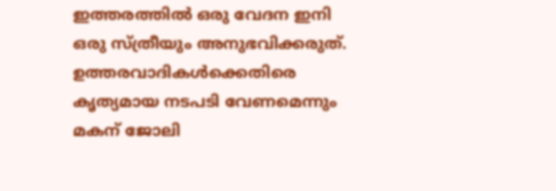ഇത്തരത്തിൽ ഒരു വേദന ഇനി ഒരു സ്ത്രീയും അനുഭവിക്കരുത്. ഉത്തരവാദികൾക്കെതിരെ കൃത്യമായ നടപടി വേണമെന്നും മകന് ജോലി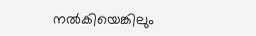നൽകിയെങ്കിലും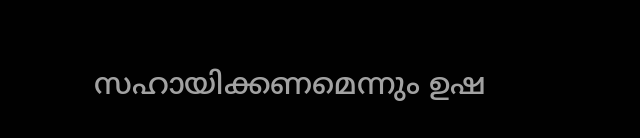സഹായിക്കണമെന്നും ഉഷ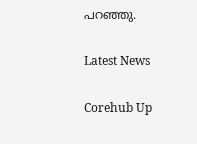പറഞ്ഞു.

Latest News

Corehub Up